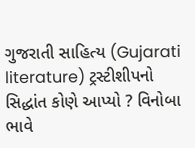ગુજરાતી સાહિત્ય (Gujarati literature) ટ્રસ્ટીશીપનો સિદ્ધાંત કોણે આપ્યો ? વિનોબા ભાવે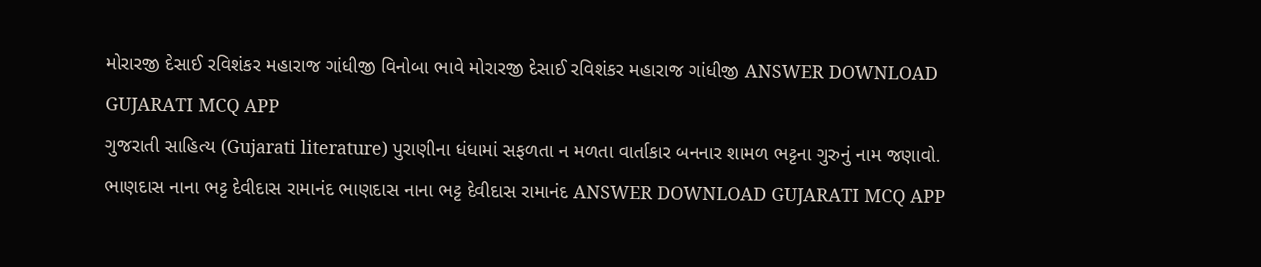મોરારજી દેસાઈ રવિશંકર મહારાજ ગાંધીજી વિનોબા ભાવે મોરારજી દેસાઈ રવિશંકર મહારાજ ગાંધીજી ANSWER DOWNLOAD GUJARATI MCQ APP
ગુજરાતી સાહિત્ય (Gujarati literature) પુરાણીના ધંધામાં સફળતા ન મળતા વાર્તાકાર બનનાર શામળ ભટ્ટના ગુરુનું નામ જણાવો. ભાણદાસ નાના ભટ્ટ દેવીદાસ રામાનંદ ભાણદાસ નાના ભટ્ટ દેવીદાસ રામાનંદ ANSWER DOWNLOAD GUJARATI MCQ APP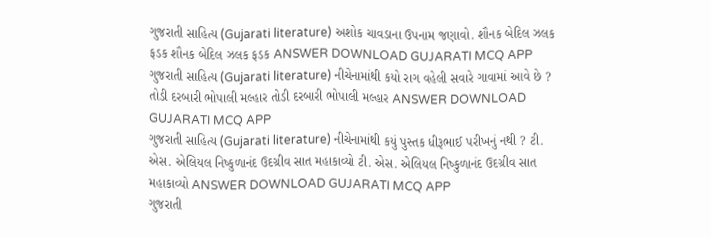ગુજરાતી સાહિત્ય (Gujarati literature) અશોક ચાવડાના ઉપનામ જણાવો. શૌનક બેદિલ ઝલક ફડક શૌનક બેદિલ ઝલક ફડક ANSWER DOWNLOAD GUJARATI MCQ APP
ગુજરાતી સાહિત્ય (Gujarati literature) નીચેનામાંથી કયો રાગ વહેલી સવારે ગાવામાં આવે છે ? તોડી દરબારી ભોપાલી મલ્હાર તોડી દરબારી ભોપાલી મલ્હાર ANSWER DOWNLOAD GUJARATI MCQ APP
ગુજરાતી સાહિત્ય (Gujarati literature) નીચેનામાંથી કયું પુસ્તક ધીરૂભાઈ પરીખનું નથી ? ટી. એસ. એલિયલ નિષ્કુળાનંદ ઉદગ્રીવ સાત મહાકાવ્યો ટી. એસ. એલિયલ નિષ્કુળાનંદ ઉદગ્રીવ સાત મહાકાવ્યો ANSWER DOWNLOAD GUJARATI MCQ APP
ગુજરાતી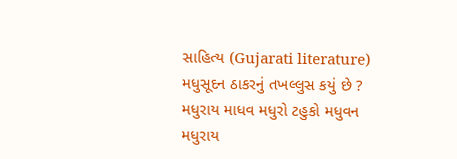સાહિત્ય (Gujarati literature) મધુસૂદન ઠાકરનું તખલ્લુસ કયું છે ? મધુરાય માધવ મધુરો ટહુકો મધુવન મધુરાય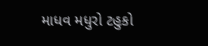માધવ મધુરો ટહુકો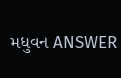મધુવન ANSWER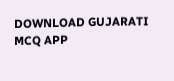DOWNLOAD GUJARATI MCQ APP